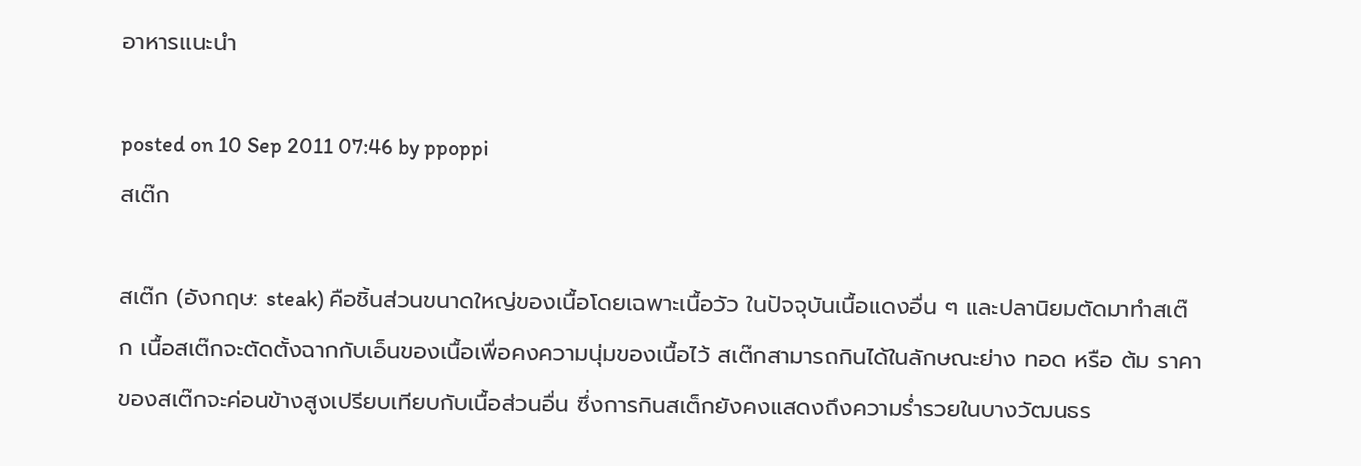อาหารเเนะนำ

posted on 10 Sep 2011 07:46 by ppoppi
สเต๊ก

สเต๊ก (อังกฤษ: steak) คือชิ้นส่วนขนาดใหญ่ของเนื้อโดยเฉพาะเนื้อวัว ในปัจจุบันเนื้อแดงอื่น ๆ และปลานิยมตัดมาทำสเต๊ก เนื้อสเต๊กจะตัดตั้งฉากกับเอ็นของเนื้อเพื่อคงความนุ่มของเนื้อไว้ สเต๊กสามารถกินได้ในลักษณะย่าง ทอด หรือ ต้ม ราคาของสเต๊กจะค่อนข้างสูงเปรียบเทียบกับเนื้อส่วนอื่น ซึ่งการกินสเต็กยังคงแสดงถึงความร่ำรวยในบางวัฒนธร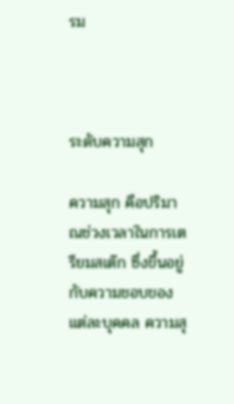รม



ระดับความสุก

ความสุก คือปริมาณช่วงเวลาในการเตรียมสเต๊ก ซึ่งขึ้นอยู่กับความชอบของแต่ละบุคคล ความสุ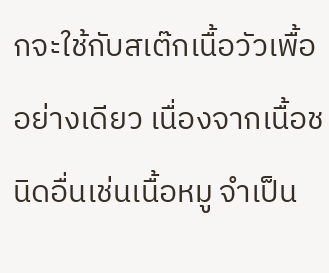กจะใช้กับสเต๊กเนื้อวัวเพื้ออย่างเดียว เนื่องจากเนื้อชนิดอื่นเช่นเนื้อหมู จำเป็น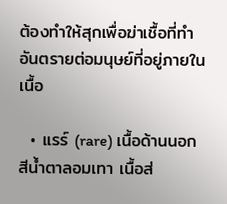ต้องทำให้สุกเพื่อฆ่าเชื้อที่ทำอันตรายต่อมนุษย์ที่อยู่ภายในเนื้อ

  • แรร์ (rare) เนื้อด้านนอกสีน้ำตาลอมเทา เนื้อส่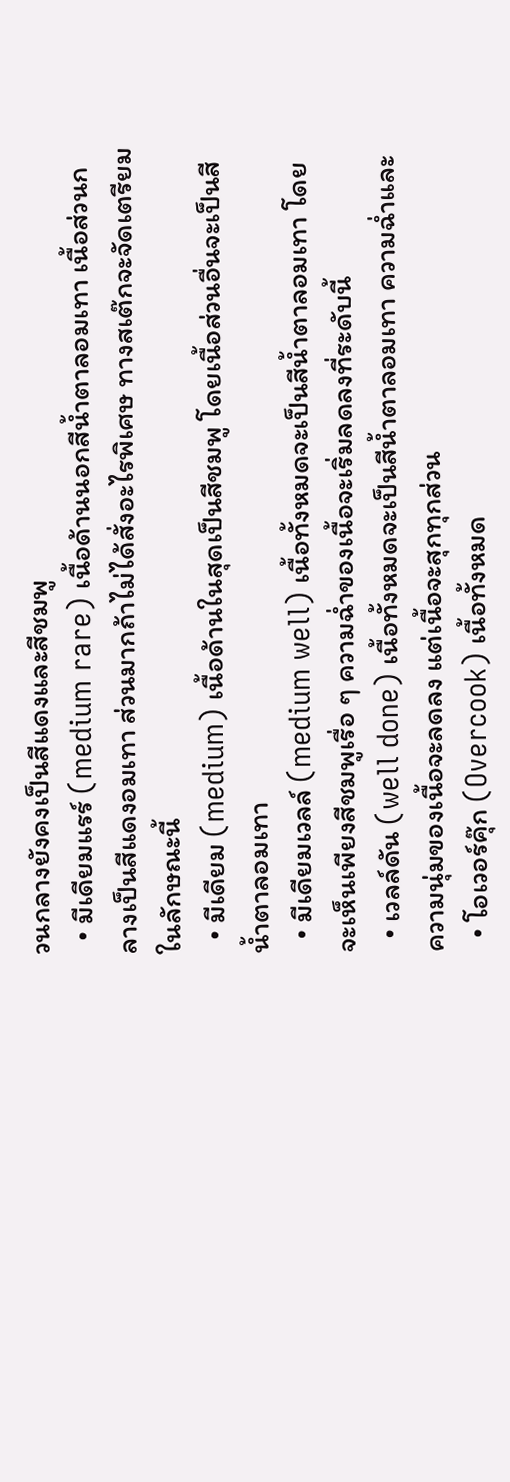วนกลางยังคงเป็นสีแดงและสีชมพู
  • มีเดียมแรร์ (medium rare) เนื้อด้านนอกสีน้ำตาลอมเทา เนื้อส่วนกลางเป็นสีแดงอมเทา ส่วนมากถ้าไม่ได้สั่งอะไรพิเศษ ทางสเต๊กจะจัดเตรียมในลักษณะนี้
  • มีเดียม (medium) เนื้อด้านในสุดเป็นสีชมพู โดยเนื้อส่วนอื่นจะเป็นสีน้ำตาลอมเทา
  • มีเดียมเวลล์ (medium well) เนื้อทั้งหมดจะเป็นสีน้ำตาลอมเทา โดยจะเห็นเพียงสีชมพูเรื่อ ๆ ความฉ่ำของเนื้อจะเริ่มลดลงที่ระดับนี้
  • เวลล์ดัน (well done) เนื้อทั้งหมดจะเป็นสีน้ำตาลอมเทา ความฉ่ำและความนุ่มของเนื้อจะลดลง แต่เนื้อจะสุกทุกส่วน
  • โอเวอร์คุ๊ก (Overcook) เนื้อทั้งหมด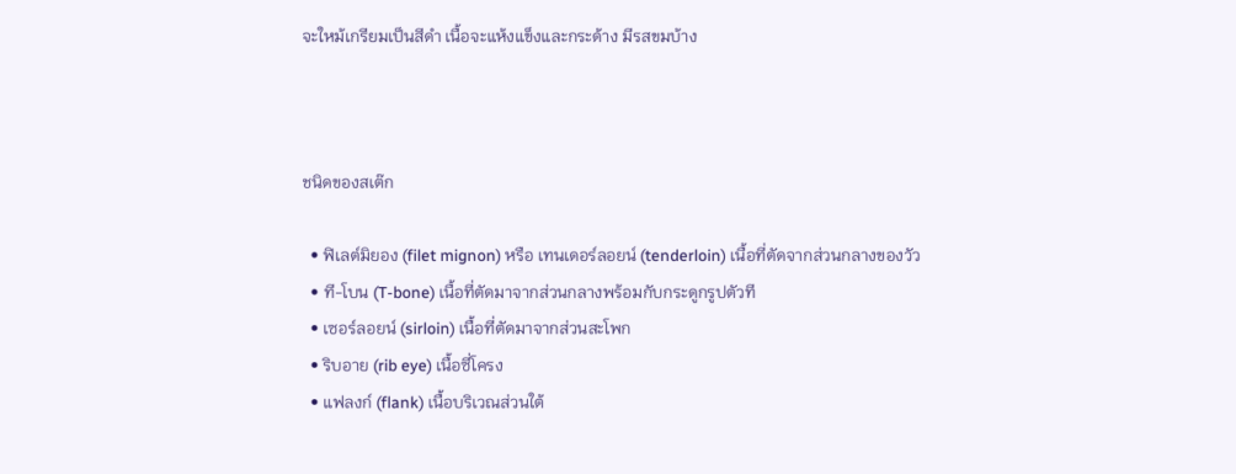จะใหม้เกรียมเป็นสีดำ เนื้อจะแห้งแข็งและกระด้าง มีรสขมบ้าง



ชนิดของสเต๊ก

  • ฟิเลต์มิยอง (filet mignon) หรือ เทนเดอร์ลอยน์ (tenderloin) เนื้อที่ตัดจากส่วนกลางของวัว
  • ที-โบน (T-bone) เนื้อที่ตัดมาจากส่วนกลางพร้อมกับกระดูกรูปตัวที
  • เซอร์ลอยน์ (sirloin) เนื้อที่ตัดมาจากส่วนสะโพก
  • ริบอาย (rib eye) เนื้อซี่โครง
  • แฟลงก์ (flank) เนื้อบริเวณส่วนใต้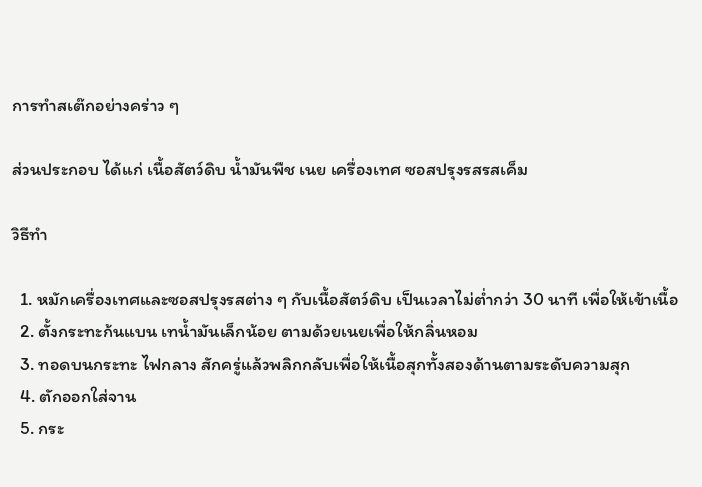การทำสเต๊กอย่างคร่าว ๆ

ส่วนประกอบ ได้แก่ เนื้อสัตว์ดิบ น้ำมันพืช เนย เครื่องเทศ ซอสปรุงรสรสเค็ม

วิธีทำ

  1. หมักเครื่องเทศและซอสปรุงรสต่าง ๆ กับเนื้อสัตว์ดิบ เป็นเวลาไม่ต่ำกว่า 30 นาที เพื่อให้เข้าเนื้อ
  2. ตั้งกระทะก้นแบน เทน้ำมันเล็กน้อย ตามด้วยเนยเพื่อให้กลิ่นหอม
  3. ทอดบนกระทะ ไฟกลาง สักครู่แล้วพลิกกลับเพื่อให้เนื้อสุกทั้งสองด้านตามระดับความสุก
  4. ตักออกใส่จาน
  5. กระ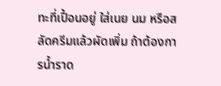ทะที่เปื้อนอยู่ ใส่เนย นม หรือสลัดครีมแล้วผัดเพิ่ม ถ้าต้องการน้ำราด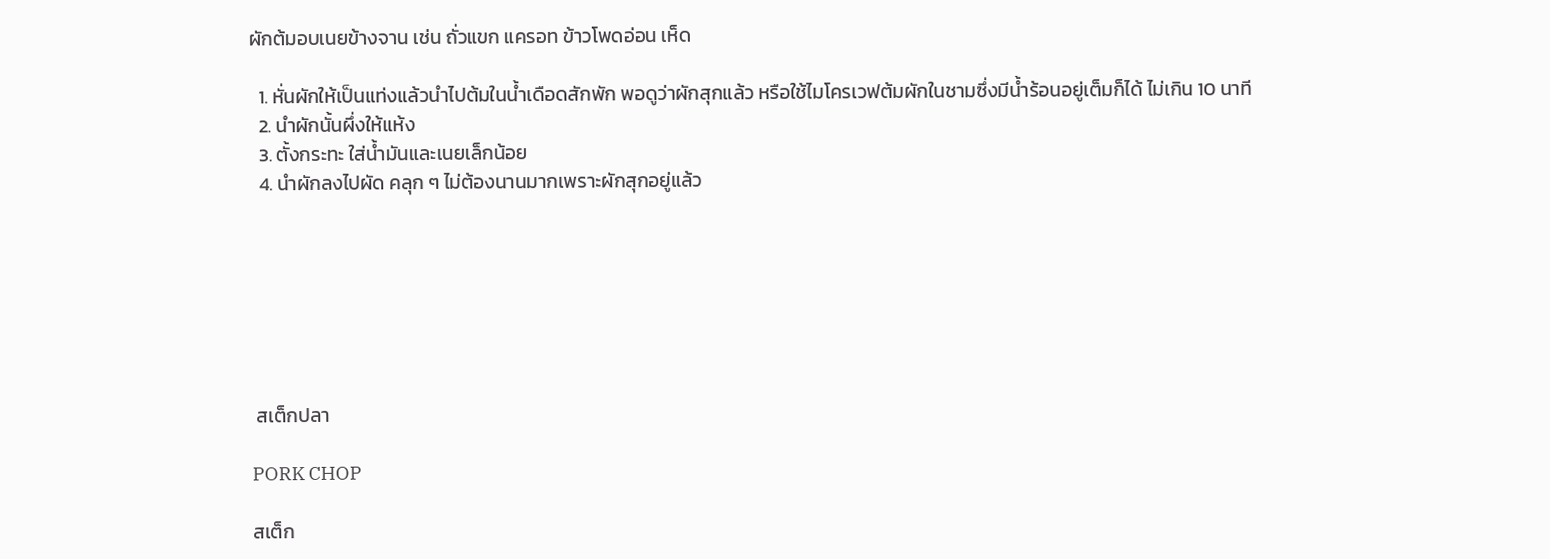ผักต้มอบเนยข้างจาน เช่น ถั่วแขก แครอท ข้าวโพดอ่อน เห็ด

  1. หั่นผักให้เป็นแท่งแล้วนำไปต้มในน้ำเดือดสักพัก พอดูว่าผักสุกแล้ว หรือใช้ไมโครเวฟต้มผักในชามซึ่งมีน้ำร้อนอยู่เต็มก็ได้ ไม่เกิน 10 นาที
  2. นำผักนั้นผึ่งให้แห้ง
  3. ตั้งกระทะ ใส่น้ำมันและเนยเล็กน้อย
  4. นำผักลงไปผัด คลุก ๆ ไม่ต้องนานมากเพราะผักสุกอยู่แล้ว







 สเต็กปลา

PORK CHOP

สเต็ก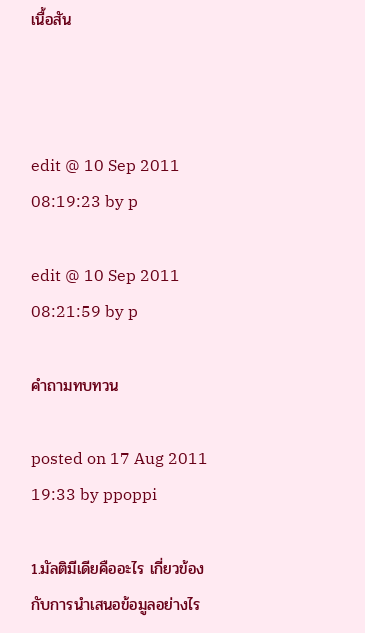เนื้อสัน



edit @ 10 Sep 2011 08:19:23 by p

edit @ 10 Sep 2011 08:21:59 by p

คำถามทบทวน

posted on 17 Aug 2011 19:33 by ppoppi

1.มัลติมีเดียคืออะไร เกี่ยวข้องกับการนำเสนอข้อมูลอย่างไร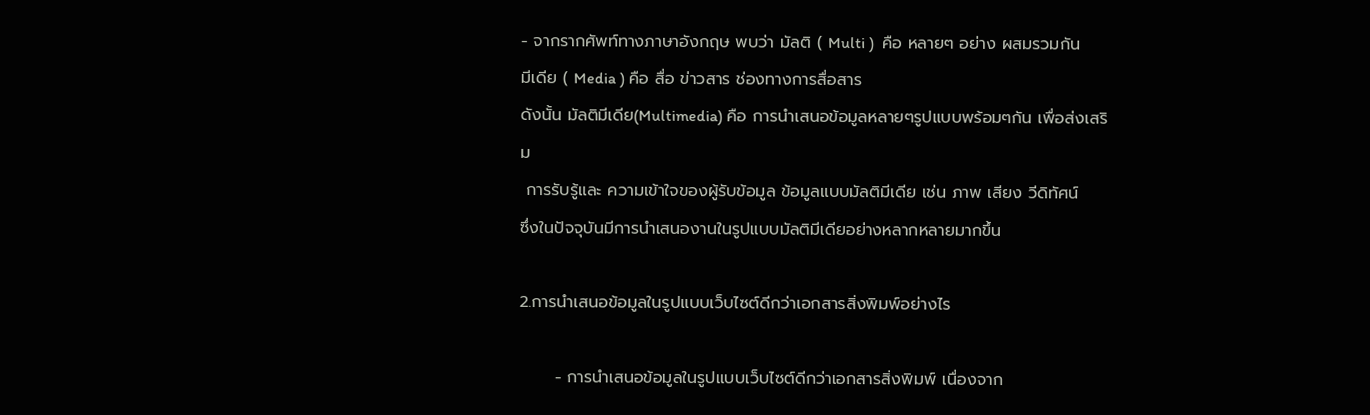- จากรากศัพท์ทางภาษาอังกฤษ พบว่า มัลติ ( Multi )  คือ หลายๆ อย่าง ผสมรวมกัน
มีเดีย ( Media ) คือ สื่อ ข่าวสาร ช่องทางการสื่อสาร
ดังนั้น มัลติมีเดีย(Multimedia) คือ การนำเสนอข้อมูลหลายๆรูปแบบพร้อมๆกัน เพื่อส่งเสริม
 การรับรู้และ ความเข้าใจของผู้รับข้อมูล ข้อมูลแบบมัลติมีเดีย เช่น ภาพ เสียง วีดิทัศน์
ซึ่งในปัจจุบันมีการนำเสนองานในรูปแบบมัลติมีเดียอย่างหลากหลายมากขึ้น

2.การนำเสนอข้อมูลในรูปแบบเว็บไซต์ดีกว่าเอกสารสิ่งพิมพ์อย่างไร

      - การนำเสนอข้อมูลในรูปแบบเว็บไซต์ดีกว่าเอกสารสิ่งพิมพ์ เนื่องจาก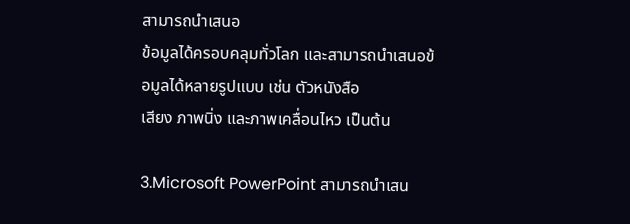สามารถนำเสนอ
ข้อมูลได้ครอบคลุมทั่วโลก และสามารถนำเสนอข้อมูลได้หลายรูปแบบ เช่น ตัวหนังสือ
เสียง ภาพนิ่ง และภาพเคลื่อนไหว เป็นต้น

3.Microsoft PowerPoint สามารถนำเสน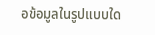อข้อมูลในรูปแบบใด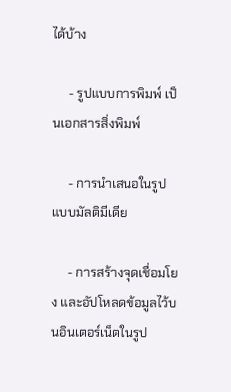ได้บ้าง

     - รูปแบบการพิมพ์ เป็นเอกสารสิ่งพิมพ์

     - การนำเสนอในรูปแบบมัลติมีเดีย

     - การสร้างจุดเชื่อมโยง และอัปโหลดข้อมูลไว้บนอินเตอร์เน็ตในรูป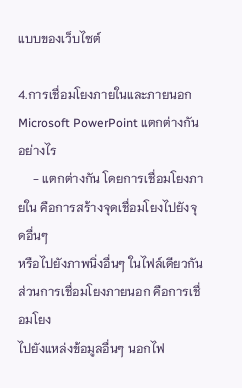แบบของเว็บไซต์

4.การเชื่อมโยงภายในและภายนอก Microsoft PowerPoint แตกต่างกันอย่างไร
     - แตกต่างกัน โดยการเชื่อมโยงภายใน คือการสร้างจุดเชื่อมโยงไปยังจุดอื่นๆ
หรือไปยังภาพนิ่งอื่นๆ ในไฟล์เดียวกัน ส่วนการเชื่อมโยงภายนอก คือการเชื่อมโยง
ไปยังแหล่งข้อมูลอื่นๆ นอกไฟ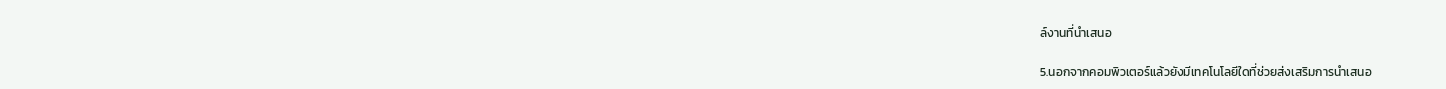ล์งานที่นำเสนอ

5.นอกจากคอมพิวเตอร์แล้วยังมีเทคโนโลยีใดที่ช่วยส่งเสริมการนำเสนอ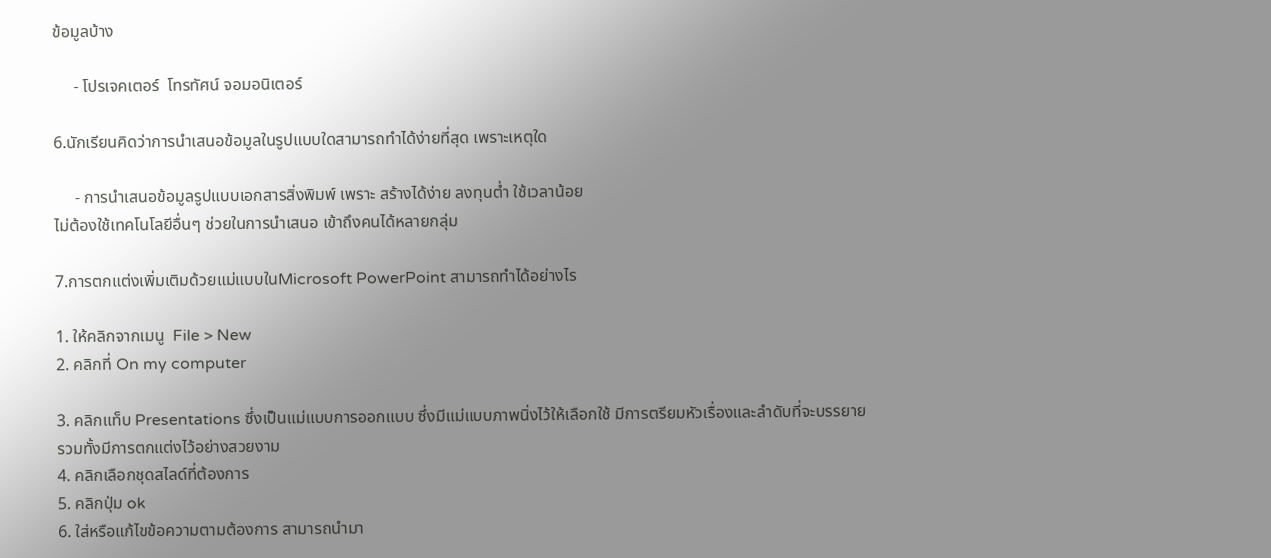ข้อมูลบ้าง

     - โปรเจคเตอร์  โทรทัศน์ จอมอนิเตอร์

6.นักเรียนคิดว่าการนำเสนอข้อมูลในรูปแบบใดสามารถทำได้ง่ายที่สุด เพราะเหตุใด

     - การนำเสนอข้อมูลรูปแบบเอกสารสิ่งพิมพ์ เพราะ สร้างได้ง่าย ลงทุนต่ำ ใช้เวลาน้อย
ไม่ต้องใช้เทคโนโลยีอื่นๆ ช่วยในการนำเสนอ เข้าถึงคนได้หลายกลุ่ม

7.การตกแต่งเพิ่มเติมด้วยแม่แบบในMicrosoft PowerPoint สามารถทำได้อย่างไร

1. ให้คลิกจากเมนู  File > New
2. คลิกที่ On my computer

3. คลิกแท็บ Presentations ซึ่งเป็นแม่แบบการออกแบบ ซึ่งมีแม่แบบภาพนิ่งไว้ให้เลือกใช้ มีการตรียมหัวเรื่องและลำดับที่จะบรรยาย รวมทั้งมีการตกแต่งไว้อย่างสวยงาม
4. คลิกเลือกชุดสไลด์ที่ต้องการ
5. คลิกปุ่ม ok
6. ใส่หรือแก้ไขข้อความตามต้องการ สามารถนำมา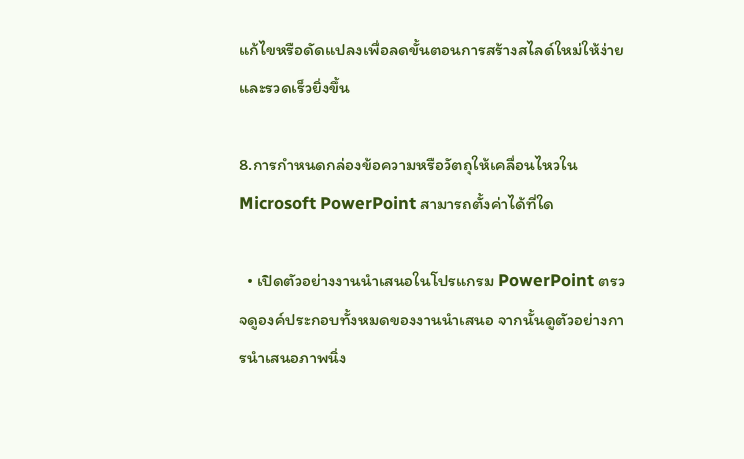แก้ไขหรือดัดแปลงเพื่อลดขั้นตอนการสร้างสไลด์ใหม่ให้ง่ายและรวดเร็วยิ่งขึ้น

8.การกำหนดกล่องข้อความหรือวัตถุให้เคลื่อนไหวใน Microsoft PowerPoint สามารถตั้งค่าได้ที่ใด

  • เปิดตัวอย่างงานนำเสนอในโปรแกรม PowerPoint ตรวจดูองค์ประกอบทั้งหมดของงานนำเสนอ จากนั้นดูตัวอย่างการนำเสนอภาพนิ่ง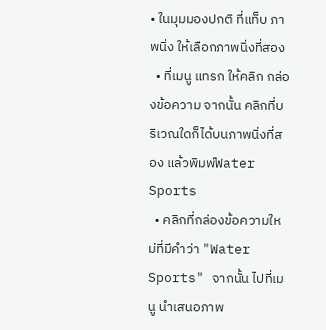• ในมุมมองปกติ ที่แท็บ ภาพนิ่ง ให้เลือกภาพนิ่งที่สอง
  • ที่เมนู แทรก ให้คลิก กล่องข้อความ จากนั้น คลิกที่บริเวณใดก็ได้บนภาพนิ่งที่สอง แล้วพิมพ์Water Sports
  • คลิกที่กล่องข้อความใหม่ที่มีคำว่า "Water Sports" จากนั้น ไปที่เมนู นำเสนอภาพ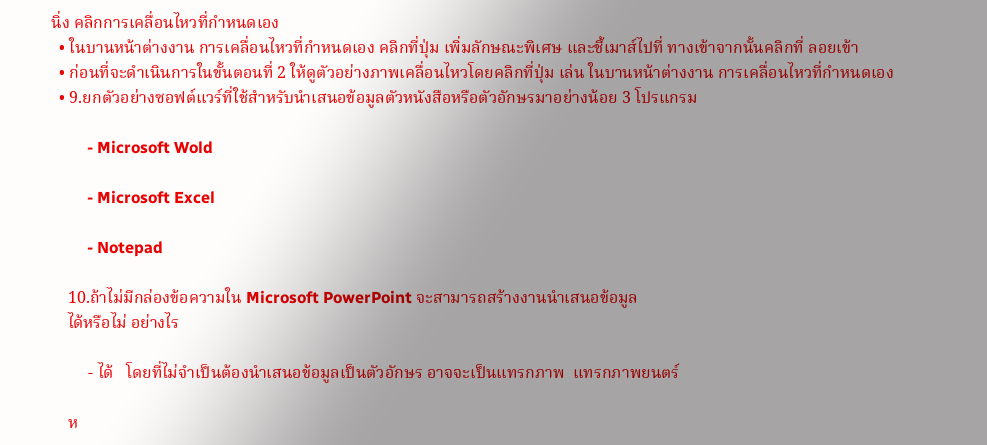นิ่ง คลิกการเคลื่อนไหวที่กำหนดเอง
  • ในบานหน้าต่างงาน การเคลื่อนไหวที่กำหนดเอง คลิกที่ปุ่ม เพิ่มลักษณะพิเศษ และชี้เมาส์ไปที่ ทางเข้าจากนั้นคลิกที่ ลอยเข้า
  • ก่อนที่จะดำเนินการในขั้นตอนที่ 2 ให้ดูตัวอย่างภาพเคลื่อนไหวโดยคลิกที่ปุ่ม เล่น ในบานหน้าต่างงาน การเคลื่อนไหวที่กำหนดเอง
  • 9.ยกตัวอย่างซอฟต์แวร์ที่ใช้สำหรับนำเสนอข้อมูลตัวหนังสือหรือตัวอักษรมาอย่างน้อย 3 โปรแกรม

         - Microsoft Wold

         - Microsoft Excel

         - Notepad

    10.ถ้าไม่มีกล่องข้อความใน Microsoft PowerPoint จะสามารถสร้างงานนำเสนอข้อมูล
    ได้หรือไม่ อย่างไร

         - ได้   โดยที่ไม่จำเป็นต้องนำเสนอข้อมูลเป็นตัวอักษร อาจจะเป็นแทรกภาพ  แทรกภาพยนตร์

    ห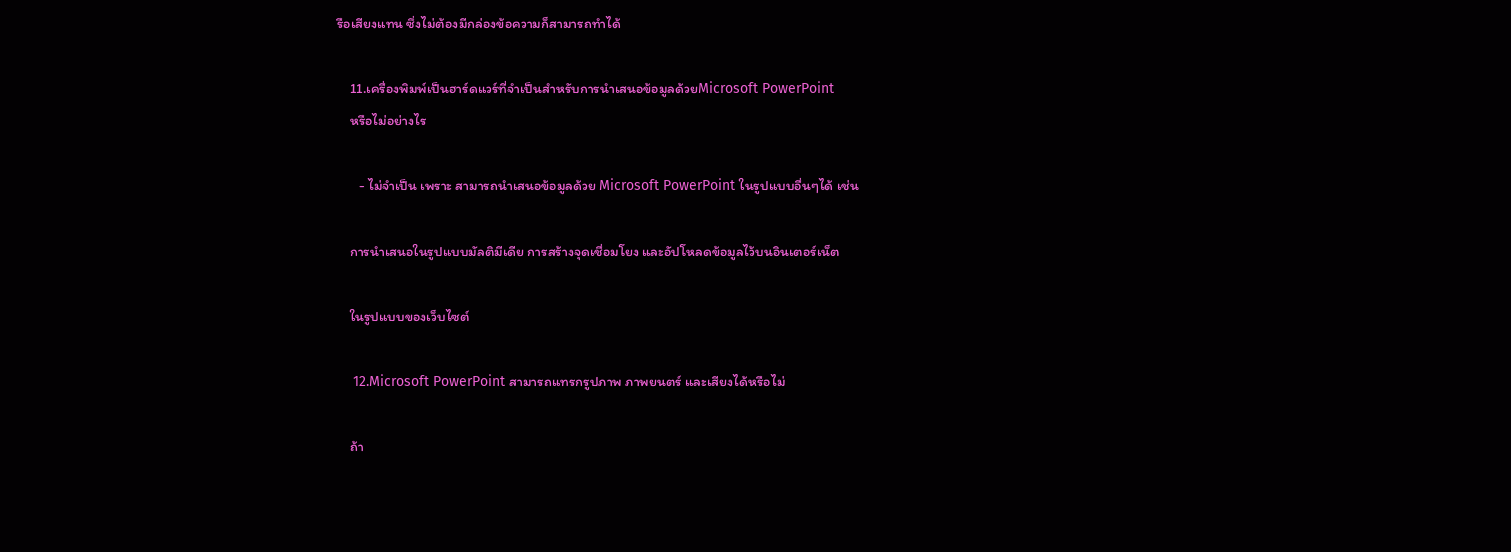รือเสียงแทน ซึ่งไม่ต้องมีกล่องข้อความก็สามารถทำได้

    11.เครื่องพิมพ์เป็นฮาร์ดแวร์ที่จำเป็นสำหรับการนำเสนอข้อมูลด้วยMicrosoft PowerPoint
    หรือไม่อย่างไร

       - ไม่จำเป็น เพราะ สามารถนำเสนอข้อมูลด้วย Microsoft PowerPoint ในรูปแบบอื่นๆได้ เช่น

    การนำเสนอในรูปแบบมัลติมีเดีย การสร้างจุดเชื่อมโยง และอัปโหลดข้อมูลไว้บนอินเตอร์เน็ต

    ในรูปแบบของเว็บไซต์

    12.Microsoft PowerPoint สามารถแทรกรูปภาพ ภาพยนตร์ และเสียงได้หรือไม่

    ถ้า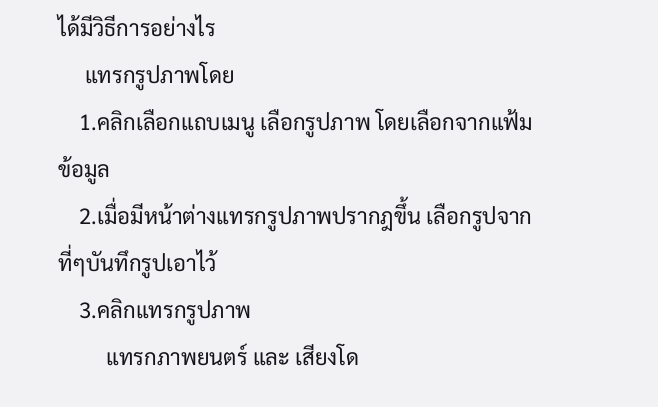ได้มีวิธีการอย่างไร
     แทรกรูปภาพโดย
    1.คลิกเลือกแถบเมนู เลือกรูปภาพ โดยเลือกจากแฟ้มข้อมูล
    2.เมื่อมีหน้าต่างแทรกรูปภาพปรากฎขึ้น เลือกรูปจากที่ๆบันทึกรูปเอาไว้
    3.คลิกแทรกรูปภาพ
         แทรกภาพยนตร์ และ เสียงโด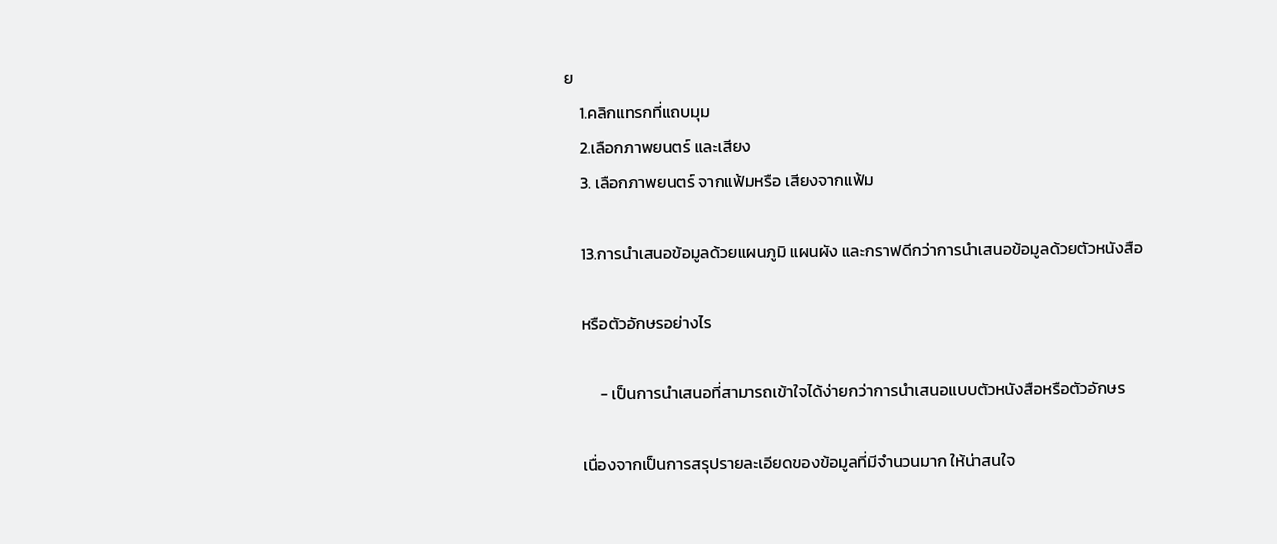ย
    1.คลิกแทรกที่แถบมุม
    2.เลือกภาพยนตร์ และเสียง
    3. เลือกภาพยนตร์ จากแฟ้มหรือ เสียงจากแฟ้ม

    13.การนำเสนอข้อมูลด้วยแผนภูมิ แผนผัง และกราฟดีกว่าการนำเสนอข้อมูลด้วยตัวหนังสือ

    หรือตัวอักษรอย่างไร

         - เป็นการนำเสนอที่สามารถเข้าใจได้ง่ายกว่าการนำเสนอแบบตัวหนังสือหรือตัวอักษร

    เนื่องจากเป็นการสรุปรายละเอียดของข้อมูลที่มีจำนวนมาก ให้น่าสนใจ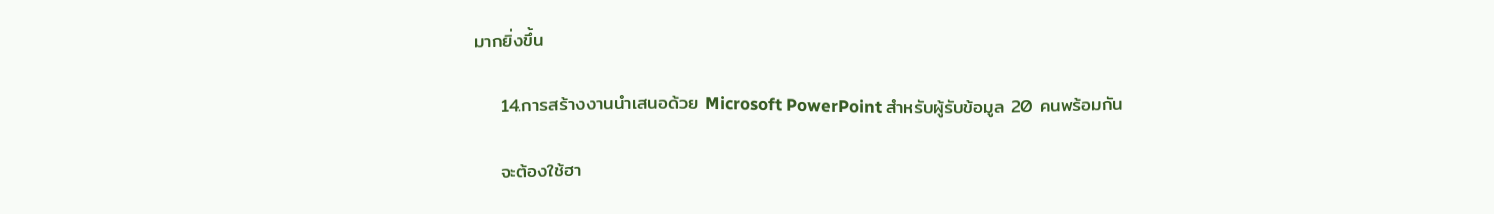มากยิ่งขึ้น

    14.การสร้างงานนำเสนอด้วย Microsoft PowerPoint สำหรับผู้รับข้อมูล 20 คนพร้อมกัน

    จะต้องใช้ฮา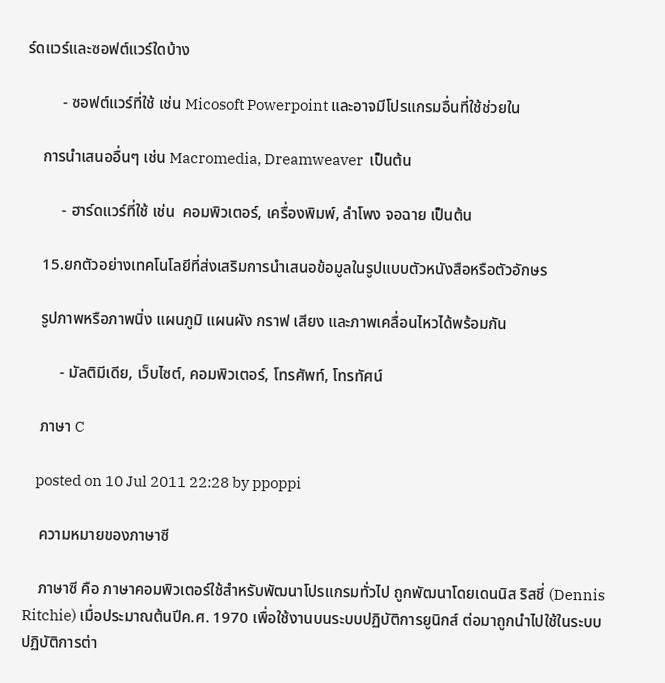ร์ดแวร์และซอฟต์แวร์ใดบ้าง

         - ซอฟต์แวร์ที่ใช้ เช่น Micosoft Powerpoint และอาจมีโปรแกรมอื่นที่ใช้ช่วยใน

    การนำเสนออื่นๆ เช่น Macromedia, Dreamweaver  เป็นต้น

         - ฮาร์ดแวร์ที่ใช้ เช่น  คอมพิวเตอร์, เครื่องพิมพ์, ลำโพง จอฉาย เป็นต้น

    15.ยกตัวอย่างเทคโนโลยีที่ส่งเสริมการนำเสนอข้อมูลในรูปแบบตัวหนังสือหรือตัวอักษร

    รูปภาพหรือภาพนิ่ง แผนภูมิ แผนผัง กราฟ เสียง และภาพเคลื่อนไหวได้พร้อมกัน

         - มัลติมีเดีย, เว็บไซต์, คอมพิวเตอร์, โทรศัพท์, โทรทัศน์

    ภาษา C

    posted on 10 Jul 2011 22:28 by ppoppi

    ความหมายของภาษาซี

    ภาษาซี คือ ภาษาคอมพิวเตอร์ใช้สำหรับพัฒนาโปรแกรมทั่วไป ถูกพัฒนาโดยเดนนิส ริสชี่ (Dennis Ritchie) เมื่อประมาณต้นปีค.ศ. 1970 เพื่อใช้งานบนระบบปฏิบัติการยูนิกส์ ต่อมาถูกนำไปใช้ในระบบปฏิบัติการต่า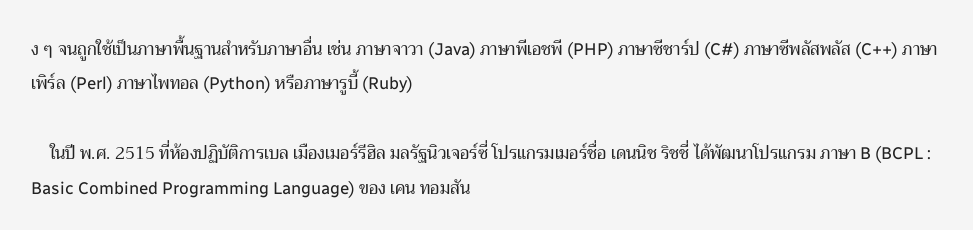ง ๆ จนถูกใช้เป็นภาษาพื้นฐานสำหรับภาษาอื่น เช่น ภาษาจาวา (Java) ภาษาพีเอชพี (PHP) ภาษาซีชาร์ป (C#) ภาษาซีพลัสพลัส (C++) ภาษาเพิร์ล (Perl) ภาษาไพทอล (Python) หรือภาษารูบี้ (Ruby)

    ในปี พ.ศ. 2515 ที่ห้องปฏิบัติการเบล เมืองเมอร์รีฮิล มลรัฐนิวเจอร์ซี่ โปรแกรมเมอร์ชื่อ เดนนิช ริชชี่ ได้พัฒนาโปรแกรม ภาษา B (BCPL : Basic Combined Programming Language) ของ เคน ทอมสัน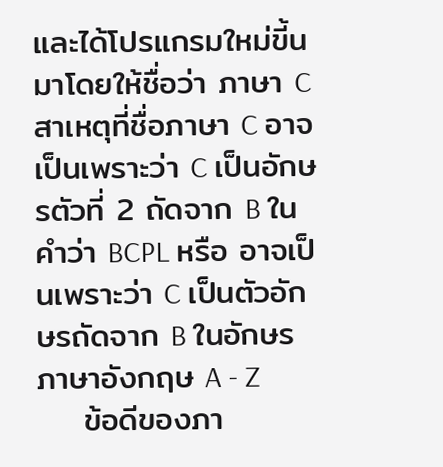และได้โปรแกรมใหม่ขี้นมาโดยให้ชื่อว่า ภาษา C สาเหตุที่ชื่อภาษา C อาจเป็นเพราะว่า C เป็นอักษรตัวที่ 2 ถัดจาก B ในคำว่า BCPL หรือ อาจเป็นเพราะว่า C เป็นตัวอักษรถัดจาก B ในอักษรภาษาอังกฤษ A - Z
    ข้อดีของภา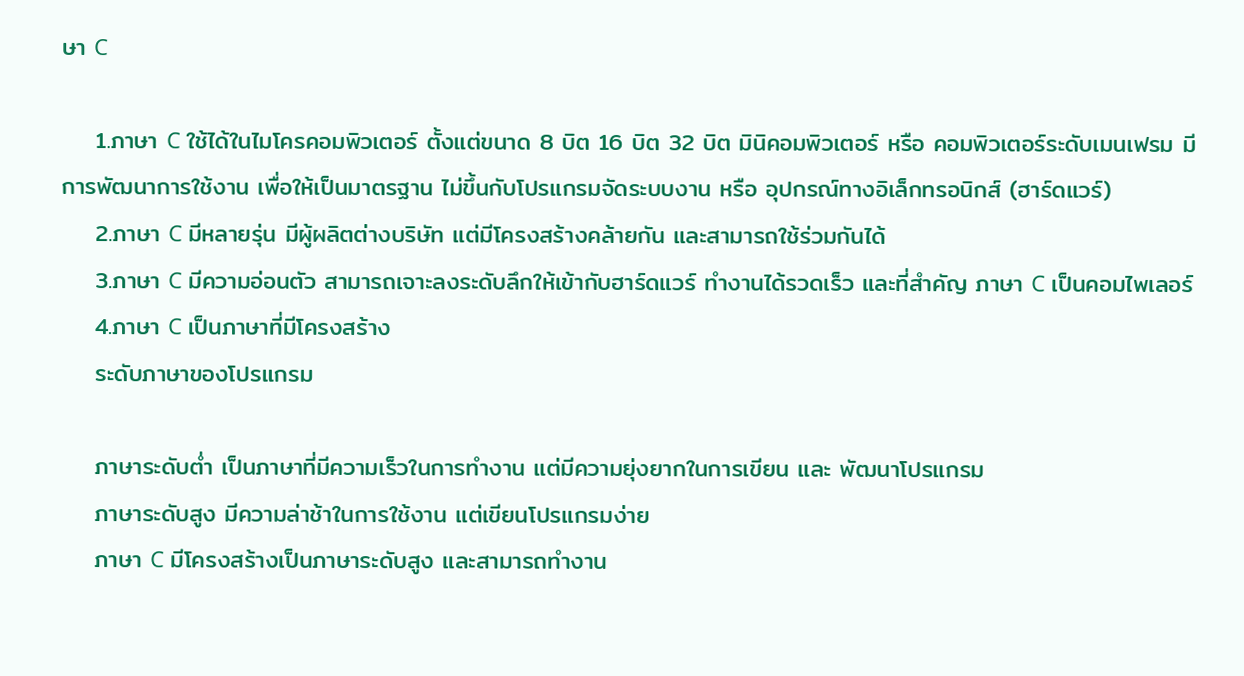ษา C

    1.ภาษา C ใช้ได้ในไมโครคอมพิวเตอร์ ตั้งแต่ขนาด 8 บิต 16 บิต 32 บิต มินิคอมพิวเตอร์ หรือ คอมพิวเตอร์ระดับเมนเฟรม มีการพัฒนาการใช้งาน เพื่อให้เป็นมาตรฐาน ไม่ขึ้นกับโปรแกรมจัดระบบงาน หรือ อุปกรณ์ทางอิเล็กทรอนิกส์ (ฮาร์ดแวร์)
    2.ภาษา C มีหลายรุ่น มีผู้ผลิตต่างบริษัท แต่มีโครงสร้างคล้ายกัน และสามารถใช้ร่วมกันได้
    3.ภาษา C มีความอ่อนตัว สามารถเจาะลงระดับลึกให้เข้ากับฮาร์ดแวร์ ทำงานได้รวดเร็ว และที่สำคัญ ภาษา C เป็นคอมไพเลอร์
    4.ภาษา C เป็นภาษาที่มีโครงสร้าง
    ระดับภาษาของโปรแกรม

    ภาษาระดับต่ำ เป็นภาษาที่มีความเร็วในการทำงาน แต่มีความยุ่งยากในการเขียน และ พัฒนาโปรแกรม
    ภาษาระดับสูง มีความล่าช้าในการใช้งาน แต่เขียนโปรแกรมง่าย
    ภาษา C มีโครงสร้างเป็นภาษาระดับสูง และสามารถทำงาน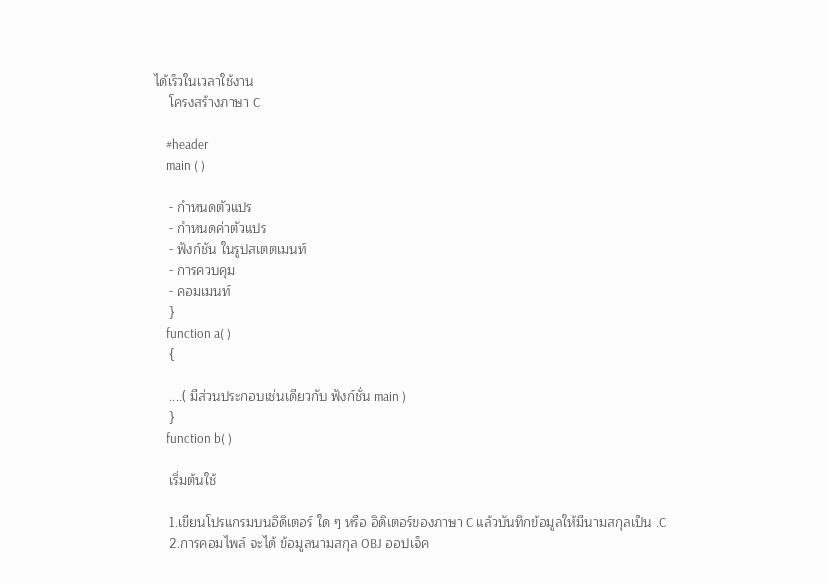ได้เร็วในเวลาใช้งาน
    โครงสร้างภาษา C

    #header
    main ( )

    - กำหนดตัวแปร
    - กำหนดค่าตัวแปร
    - ฟังก์ชัน ในรูปสเตตเมนท์
    - การควบคุม
    - คอมเมนท์
    }
    function a( )
    {

    ....( มีส่วนประกอบเช่นเดียวกับ ฟังก์ชั่น main )
    }
    function b( )

    เริ่มต้นใช้

    1.เขียนโปรแกรมบนอิดิเตอร์ ใด ๆ หรือ อิดิเตอร์ของภาษา C แล้วบันทึกข้อมูลให้มีนามสกุลเป็น .C
    2.การคอมไพล์ จะได้ ข้อมูลนามสกุล OBJ ออปเจ็ค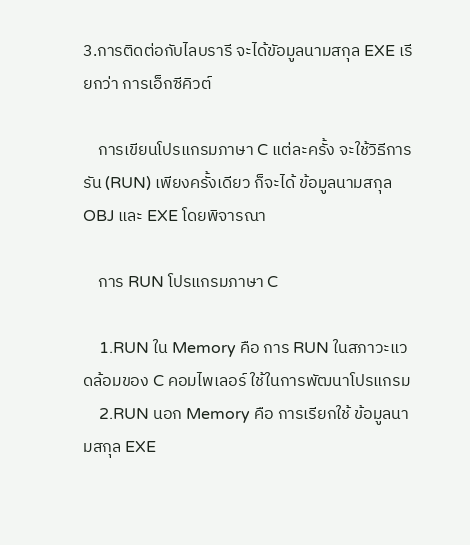3.การติดต่อกับไลบรารี จะได้ขัอมูลนามสกุล EXE เรียกว่า การเอ็กซีคิวต์

    การเขียนโปรแกรมภาษา C แต่ละครั้ง จะใช้วิธีการ รัน (RUN) เพียงครั้งเดียว ก็จะได้ ข้อมูลนามสกุล OBJ และ EXE โดยพิจารณา

    การ RUN โปรแกรมภาษา C

    1.RUN ใน Memory คือ การ RUN ในสภาวะแวดล้อมของ C คอมไพเลอร์ ใช้ในการพัฒนาโปรแกรม
    2.RUN นอก Memory คือ การเรียกใช้ ข้อมูลนามสกุล EXE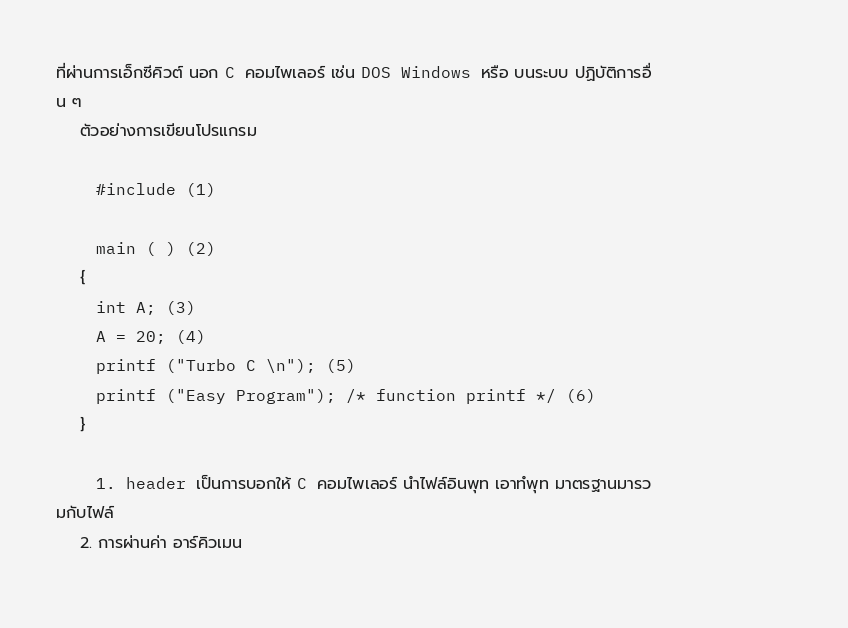ที่ผ่านการเอ็กซีคิวต์ นอก C คอมไพเลอร์ เช่น DOS Windows หรือ บนระบบ ปฏิบัติการอื่น ๆ
    ตัวอย่างการเขียนโปรแกรม

    #include (1)

    main ( ) (2)
    {
    int A; (3)
    A = 20; (4)
    printf ("Turbo C \n"); (5)
    printf ("Easy Program"); /* function printf */ (6)
    }

    1. header เป็นการบอกให้ C คอมไพเลอร์ นำไฟล์อินพุท เอาทํพุท มาตรฐานมารวมกับไฟล์
    2. การผ่านค่า อาร์คิวเมน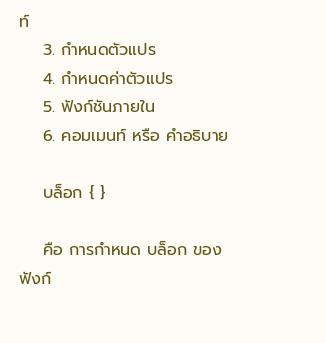ท์
    3. กำหนดตัวแปร
    4. กำหนดค่าตัวแปร
    5. ฟังก์ชันภายใน
    6. คอมเมนท์ หรือ คำอธิบาย

    บล็อก { }

    คือ การกำหนด บล็อก ของ ฟังก์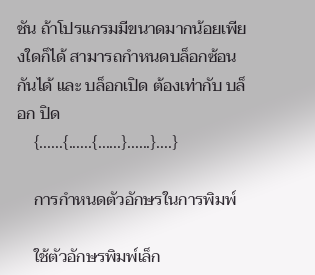ชัน ถ้าโปรแกรมมีขนาดมากน้อยเพียงใดก็ได้ สามารถกำหนดบล็อกซ้อนกันได้ และ บล็อกเปิด ต้องเท่ากับ บล็อก ปิด
    {......{......{......}......}....}

    การกำหนดตัวอักษรในการพิมพ์

    ใช้ตัวอักษรพิมพ์เล็ก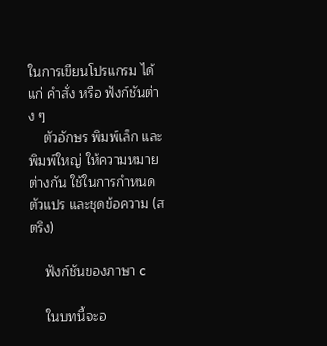ในการเขียนโปรแกรม ได้แก่ คำสั่ง หรือ ฟังก์ชันต่าง ๆ
    ตัวอักษร พิมพ์เล็ก และ พิมพ์ใหญ่ ให้ความหมายต่างกัน ใช้ในการกำหนดตัวแปร และชุดข้อความ (สตริง)

    ฟังก์ชันของภาษา c

    ในบทนี้จะอ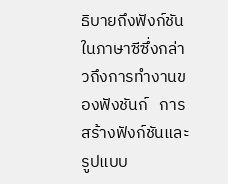ธิบายถึงฟังก์ชัน   ในภาษาซีซึ่งกล่าวถึงการทำงานของฟังชันก์   การสร้างฟังก์ชันและรูปแบบ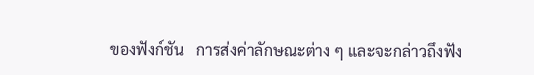ของฟังก์ชัน   การส่งค่าลักษณะต่าง ๆ และจะกล่าวถึงฟัง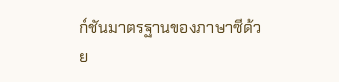ก์ชันมาตรฐานของภาษาซีด้วย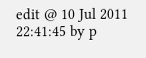edit @ 10 Jul 2011 22:41:45 by p